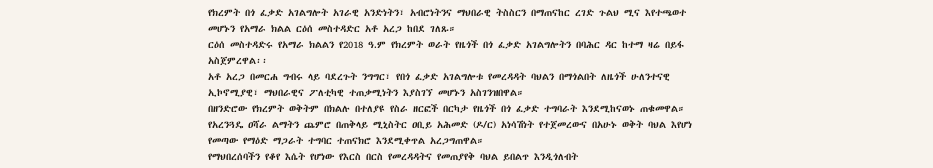የክረምት በጎ ፈቃድ አገልግሎት አገራዊ አንድነትን፣ አብሮነትንና ማህበራዊ ትስስርን በማጠናከር ረገድ ጉልህ ሚና እየተጫወተ መሆኑን የአማራ ክልል ርዕሰ መስተዳድር አቶ አረጋ ከበደ ገለጹ።
ርዕሰ መስተዳድሩ የአማራ ክልልን የ2018 ዓ.ም የክረምት ወራት የዜጎች በጎ ፈቃድ አገልግሎትን በባሕር ዳር ከተማ ዛሬ በይፋ አስጀምረዋል፡፡
አቶ አረጋ በመርሐ ግብሩ ላይ ባደረጉት ንግግር፣ የበጎ ፈቃድ አገልግሎቱ የመረዳዳት ባህልን በማጎልበት ለዜጎች ሁለንተናዊ ኢኮኖሚያዊ፣ ማህበራዊና ፖለቲካዊ ተጠቃሚነትን እያስገኘ መሆኑን አስገንዝበዋል።
በዘንድሮው የክረምት ወቅትም በክልሉ በተለያዩ የስራ ዘርፎች በርካታ የዜጎች በጎ ፈቃድ ተግባራት እንደሚከናወኑ ጠቁመዋል።
የአረንጓዴ ዐሻራ ልማትን ጨምሮ በጠቅላይ ሚኒስትር ዐቢይ አሕመድ (ዶ/ር) አነሳሽነት የተጀመረውና በአሁኑ ወቅት ባህል እየሆነ የመጣው የማዕድ ማጋራት ተግባር ተጠናክሮ እንደሚቀጥል አረጋግጠዋል።
የማህበረሰባችን የቆየ እሴት የሆነው የእርስ በርስ የመረዳዳትና የመጠያየቅ ባህል ይበልጥ እንዲጎለብት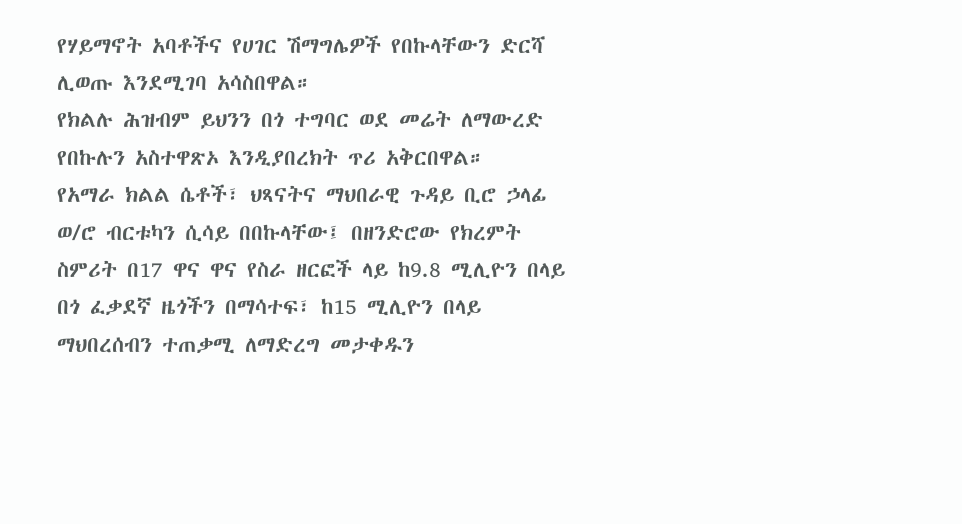የሃይማኖት አባቶችና የሀገር ሽማግሌዎች የበኩላቸውን ድርሻ ሊወጡ እንደሚገባ አሳስበዋል።
የክልሉ ሕዝብም ይህንን በጎ ተግባር ወደ መሬት ለማውረድ የበኩሉን አስተዋጽኦ እንዲያበረክት ጥሪ አቅርበዋል።
የአማራ ክልል ሴቶች፣ ህጻናትና ማህበራዊ ጉዳይ ቢሮ ኃላፊ ወ/ሮ ብርቱካን ሲሳይ በበኩላቸው፤ በዘንድሮው የክረምት ስምሪት በ17 ዋና ዋና የስራ ዘርፎች ላይ ከ9.8 ሚሊዮን በላይ በጎ ፈቃደኛ ዜጎችን በማሳተፍ፣ ከ15 ሚሊዮን በላይ ማህበረሰብን ተጠቃሚ ለማድረግ መታቀዱን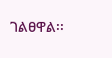ገልፀዋል፡፡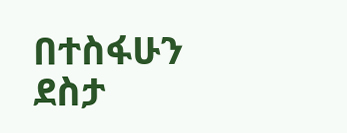በተስፋሁን ደስታ